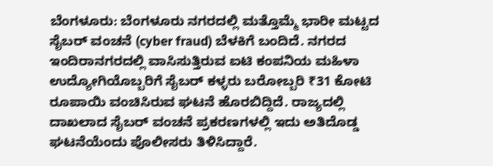ಬೆಂಗಳೂರು: ಬೆಂಗಳೂರು ನಗರದಲ್ಲಿ ಮತ್ತೊಮ್ಮೆ ಭಾರೀ ಮಟ್ಟದ ಸೈಬರ್ ವಂಚನೆ (cyber fraud) ಬೆಳಕಿಗೆ ಬಂದಿದೆ. ನಗರದ ಇಂದಿರಾನಗರದಲ್ಲಿ ವಾಸಿಸುತ್ತಿರುವ ಐಟಿ ಕಂಪನಿಯ ಮಹಿಳಾ ಉದ್ಯೋಗಿಯೊಬ್ಬರಿಗೆ ಸೈಬರ್ ಕಳ್ಳರು ಬರೋಬ್ಬರಿ ₹31 ಕೋಟಿ ರೂಪಾಯಿ ವಂಚಿಸಿರುವ ಘಟನೆ ಹೊರಬಿದ್ದಿದೆ. ರಾಜ್ಯದಲ್ಲಿ ದಾಖಲಾದ ಸೈಬರ್ ವಂಚನೆ ಪ್ರಕರಣಗಳಲ್ಲಿ ಇದು ಅತಿದೊಡ್ಡ ಘಟನೆಯೆಂದು ಪೊಲೀಸರು ತಿಳಿಸಿದ್ದಾರೆ.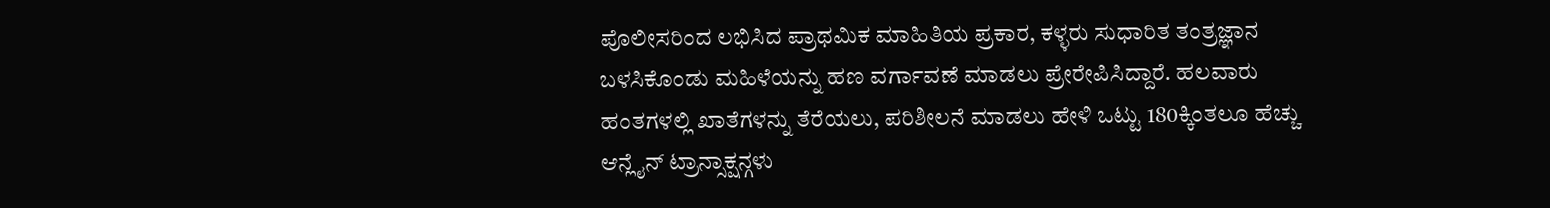ಪೊಲೀಸರಿಂದ ಲಭಿಸಿದ ಪ್ರಾಥಮಿಕ ಮಾಹಿತಿಯ ಪ್ರಕಾರ, ಕಳ್ಳರು ಸುಧಾರಿತ ತಂತ್ರಜ್ಞಾನ ಬಳಸಿಕೊಂಡು ಮಹಿಳೆಯನ್ನು ಹಣ ವರ್ಗಾವಣೆ ಮಾಡಲು ಪ್ರೇರೇಪಿಸಿದ್ದಾರೆ. ಹಲವಾರು ಹಂತಗಳಲ್ಲಿ ಖಾತೆಗಳನ್ನು ತೆರೆಯಲು, ಪರಿಶೀಲನೆ ಮಾಡಲು ಹೇಳಿ ಒಟ್ಟು 180ಕ್ಕಿಂತಲೂ ಹೆಚ್ಚು ಆನ್ಲೈನ್ ಟ್ರಾನ್ಸಾಕ್ಷನ್ಗಳು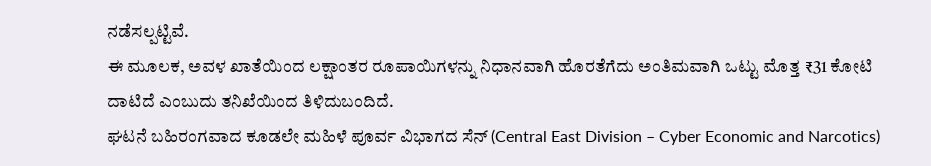ನಡೆಸಲ್ಪಟ್ಟಿವೆ.
ಈ ಮೂಲಕ, ಅವಳ ಖಾತೆಯಿಂದ ಲಕ್ಷಾಂತರ ರೂಪಾಯಿಗಳನ್ನು ನಿಧಾನವಾಗಿ ಹೊರತೆಗೆದು ಅಂತಿಮವಾಗಿ ಒಟ್ಟು ಮೊತ್ತ ₹31 ಕೋಟಿ ದಾಟಿದೆ ಎಂಬುದು ತನಿಖೆಯಿಂದ ತಿಳಿದುಬಂದಿದೆ.
ಘಟನೆ ಬಹಿರಂಗವಾದ ಕೂಡಲೇ ಮಹಿಳೆ ಪೂರ್ವ ವಿಭಾಗದ ಸೆನ್ (Central East Division – Cyber Economic and Narcotics)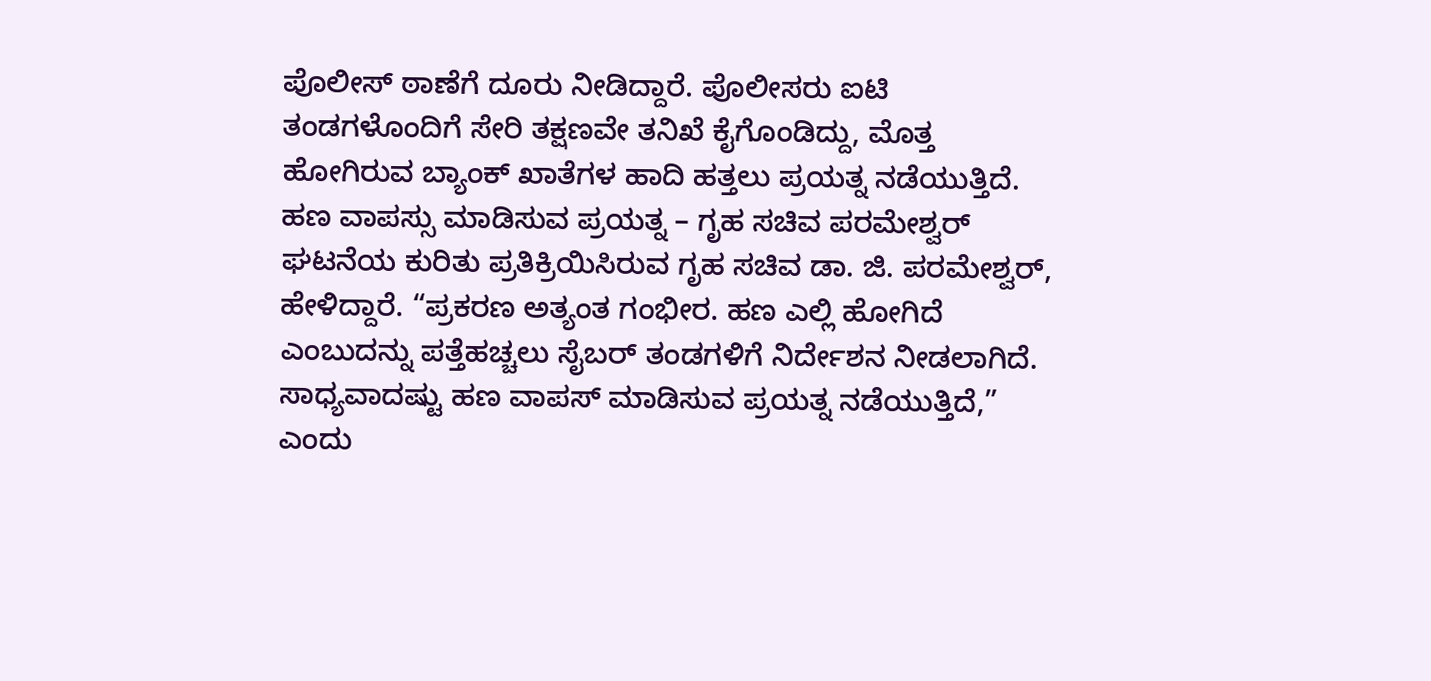ಪೊಲೀಸ್ ಠಾಣೆಗೆ ದೂರು ನೀಡಿದ್ದಾರೆ. ಪೊಲೀಸರು ಐಟಿ ತಂಡಗಳೊಂದಿಗೆ ಸೇರಿ ತಕ್ಷಣವೇ ತನಿಖೆ ಕೈಗೊಂಡಿದ್ದು, ಮೊತ್ತ ಹೋಗಿರುವ ಬ್ಯಾಂಕ್ ಖಾತೆಗಳ ಹಾದಿ ಹತ್ತಲು ಪ್ರಯತ್ನ ನಡೆಯುತ್ತಿದೆ.
ಹಣ ವಾಪಸ್ಸು ಮಾಡಿಸುವ ಪ್ರಯತ್ನ – ಗೃಹ ಸಚಿವ ಪರಮೇಶ್ವರ್
ಘಟನೆಯ ಕುರಿತು ಪ್ರತಿಕ್ರಿಯಿಸಿರುವ ಗೃಹ ಸಚಿವ ಡಾ. ಜಿ. ಪರಮೇಶ್ವರ್, ಹೇಳಿದ್ದಾರೆ. “ಪ್ರಕರಣ ಅತ್ಯಂತ ಗಂಭೀರ. ಹಣ ಎಲ್ಲಿ ಹೋಗಿದೆ ಎಂಬುದನ್ನು ಪತ್ತೆಹಚ್ಚಲು ಸೈಬರ್ ತಂಡಗಳಿಗೆ ನಿರ್ದೇಶನ ನೀಡಲಾಗಿದೆ. ಸಾಧ್ಯವಾದಷ್ಟು ಹಣ ವಾಪಸ್ ಮಾಡಿಸುವ ಪ್ರಯತ್ನ ನಡೆಯುತ್ತಿದೆ,” ಎಂದು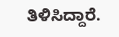ತಿಳಿಸಿದ್ದಾರೆ.